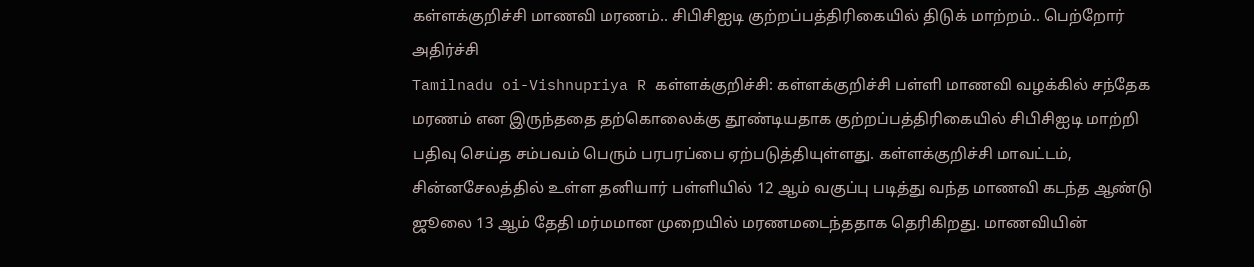கள்ளக்குறிச்சி மாணவி மரணம்.. சிபிசிஐடி குற்றப்பத்திரிகையில் திடுக் மாற்றம்.. பெற்றோர் அதிர்ச்சி
Tamilnadu oi-Vishnupriya R கள்ளக்குறிச்சி: கள்ளக்குறிச்சி பள்ளி மாணவி வழக்கில் சந்தேக மரணம் என இருந்ததை தற்கொலைக்கு தூண்டியதாக குற்றப்பத்திரிகையில் சிபிசிஐடி மாற்றி பதிவு செய்த சம்பவம் பெரும் பரபரப்பை ஏற்படுத்தியுள்ளது. கள்ளக்குறிச்சி மாவட்டம், சின்னசேலத்தில் உள்ள தனியார் பள்ளியில் 12 ஆம் வகுப்பு படித்து வந்த மாணவி கடந்த ஆண்டு ஜூலை 13 ஆம் தேதி மர்மமான முறையில் மரணமடைந்ததாக தெரிகிறது. மாணவியின்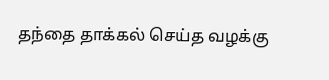தந்தை தாக்கல் செய்த வழக்கு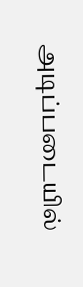அடிப்படையில்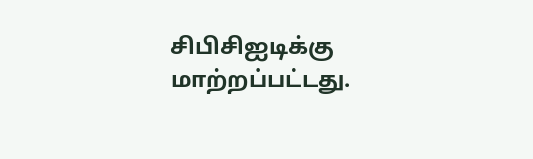சிபிசிஐடிக்கு மாற்றப்பட்டது.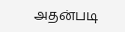அதன்படி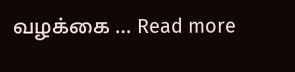வழக்கை … Read more